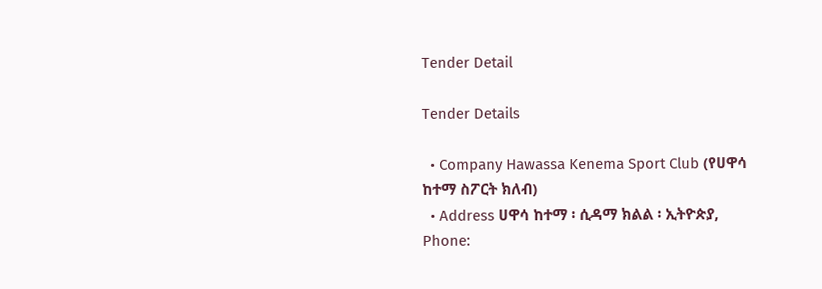Tender Detail

Tender Details

  • Company Hawassa Kenema Sport Club (የሀዋሳ ከተማ ስፖርት ክለብ)
  • Address ሀዋሳ ከተማ ፡ ሲዳማ ክልል ፡ ኢትዮጵያ, Phone: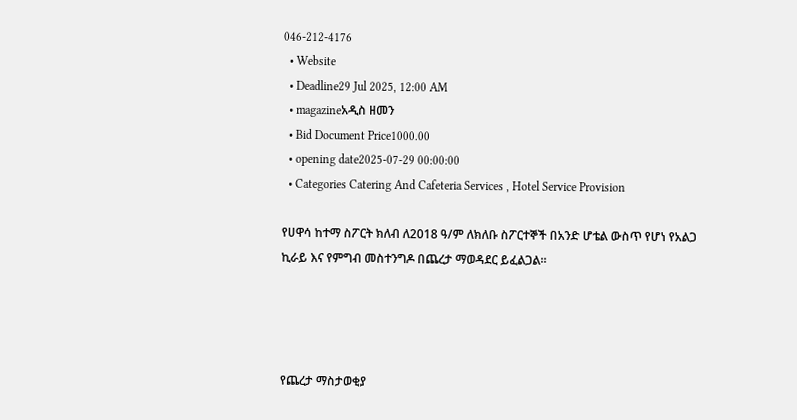046-212-4176
  • Website
  • Deadline29 Jul 2025, 12:00 AM
  • magazineአዲስ ዘመን
  • Bid Document Price1000.00
  • opening date2025-07-29 00:00:00
  • Categories Catering And Cafeteria Services , Hotel Service Provision

የሀዋሳ ከተማ ስፖርት ክለብ ለ2018 ዓ/ም ለክለቡ ስፖርተኞች በአንድ ሆቴል ውስጥ የሆነ የአልጋ ኪራይ እና የምግብ መስተንግዶ በጨረታ ማወዳደር ይፈልጋል።




የጨረታ ማስታወቂያ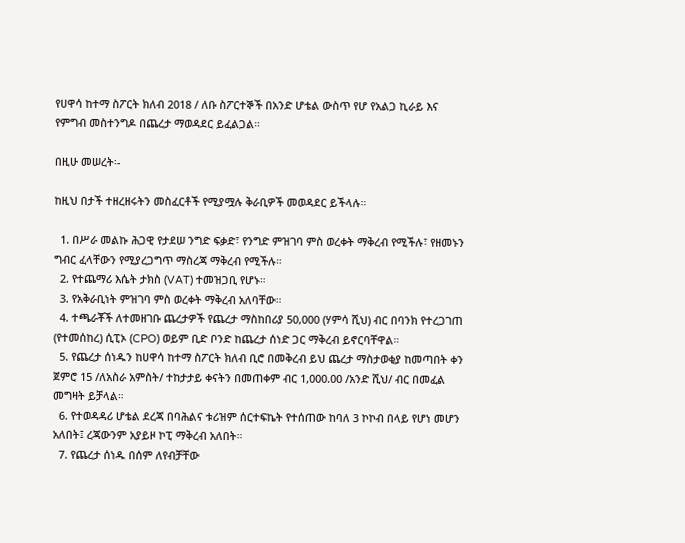የሀዋሳ ከተማ ስፖርት ክለብ 2018 / ለቡ ስፖርተኞች በአንድ ሆቴል ውስጥ የሆ የአልጋ ኪራይ እና የምግብ መስተንግዶ በጨረታ ማወዳደር ይፈልጋል።

በዚሁ መሠረት፡-

ከዚህ በታች ተዘረዘሩትን መስፈርቶች የሚያሟሉ ቅራቢዎች መወዳደር ይችላሉ።

  1. በሥራ መልኩ ሕጋዊ የታደሠ ንግድ ፍቃድ፣ የንግድ ምዝገባ ምስ ወረቀት ማቅረብ የሚችሉ፣ የዘመኑን ግብር ፈላቸውን የሚያረጋግጥ ማስረጃ ማቅረብ የሚችሉ።
  2. የተጨማሪ እሴት ታክስ (VAT) ተመዝጋቢ የሆኑ።
  3. የአቅራቢነት ምዝገባ ምስ ወረቀት ማቅረብ አለባቸው።
  4. ተጫራቾች ለተመዘገቡ ጨረታዎች የጨረታ ማስከበሪያ 50,000 (ሃምሳ ሺህ) ብር በባንክ የተረጋገጠ (የተመሰከረ) ሲፒኦ (CPO) ወይም ቢድ ቦንድ ከጨረታ ሰነድ ጋር ማቅረብ ይኖርባቸዋል።
  5. የጨረታ ሰነዱን ከሀዋሳ ከተማ ስፖርት ክለብ ቢሮ በመቅረብ ይህ ጨረታ ማስታወቂያ ከመጣበት ቀን ጀምሮ 15 /ለአስራ አምስት/ ተከታታይ ቀናትን በመጠቀም ብር 1,000.00 /አንድ ሺህ/ ብር በመፈል መግዛት ይቻላል።
  6. የተወዳዳሪ ሆቴል ደረጃ በባሕልና ቱሪዝም ሰርተፍኬት የተሰጠው ከባለ 3 ኮኮብ በላይ የሆነ መሆን አለበት፤ ረጃውንም አያይዞ ኮፒ ማቅረብ አለበት።
  7. የጨረታ ሰነዱ በሰም ለየብቻቸው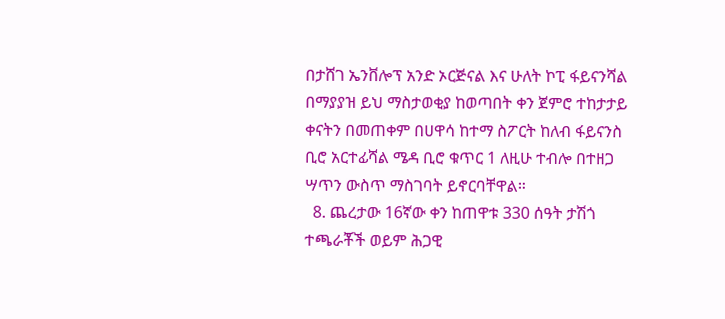በታሸገ ኤንቨሎፕ አንድ ኦርጅናል እና ሁለት ኮፒ ፋይናንሻል በማያያዝ ይህ ማስታወቂያ ከወጣበት ቀን ጀምሮ ተከታታይ ቀናትን በመጠቀም በሀዋሳ ከተማ ስፖርት ከለብ ፋይናንስ ቢሮ አርተፊሻል ሜዳ ቢሮ ቁጥር 1 ለዚሁ ተብሎ በተዘጋ ሣጥን ውስጥ ማስገባት ይኖርባቸዋል።
  8. ጨረታው 16ኛው ቀን ከጠዋቱ 330 ሰዓት ታሽጎ ተጫራቾች ወይም ሕጋዊ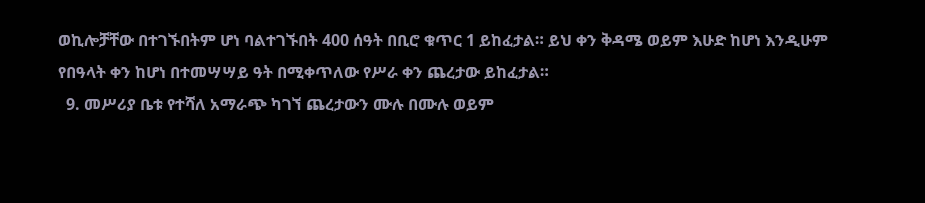ወኪሎቻቸው በተገኙበትም ሆነ ባልተገኙበት 400 ሰዓት በቢሮ ቁጥር 1 ይከፈታል። ይህ ቀን ቅዳሜ ወይም እሁድ ከሆነ እንዲሁም የበዓላት ቀን ከሆነ በተመሣሣይ ዓት በሚቀጥለው የሥራ ቀን ጨረታው ይከፈታል።
  9. መሥሪያ ቤቱ የተሻለ አማራጭ ካገኘ ጨረታውን ሙሉ በሙሉ ወይም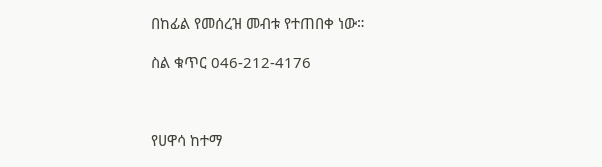በከፊል የመሰረዝ መብቱ የተጠበቀ ነው።

ስል ቁጥር 046-212-4176



የሀዋሳ ከተማ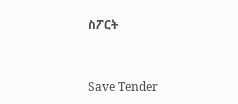ስፖርት



Save Tender